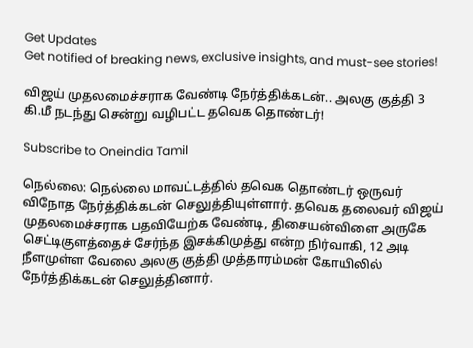Get Updates
Get notified of breaking news, exclusive insights, and must-see stories!

விஜய் முதலமைச்சராக வேண்டி நேர்த்திக்கடன்.. அலகு குத்தி 3 கி.மீ நடந்து சென்று வழிபட்ட தவெக தொண்டர்!

Subscribe to Oneindia Tamil

நெல்லை: நெல்லை மாவட்டத்தில் தவெக தொண்டர் ஒருவர் விநோத நேர்த்திக்கடன் செலுத்தியுள்ளார். தவெக தலைவர் விஜய் முதலமைச்சராக பதவியேற்க வேண்டி, திசையன்விளை அருகே செட்டிகுளத்தைச் சேர்ந்த இசக்கிமுத்து என்ற நிர்வாகி, 12 அடி நீளமுள்ள வேலை அலகு குத்தி முத்தாரம்மன் கோயிலில் நேர்த்திக்கடன் செலுத்தினார்.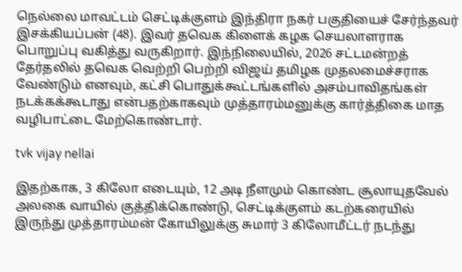நெல்லை மாவட்டம் செட்டிக்குளம் இந்திரா நகர் பகுதியைச் சேர்ந்தவர் இசக்கியப்பன் (48). இவர் தவெக கிளைக் கழக செயலாளராக பொறுப்பு வகித்து வருகிறார். இந்நிலையில், 2026 சட்டமன்றத் தேர்தலில் தவெக வெற்றி பெற்றி விஜய் தமிழக முதலமைச்சராக வேண்டும் எனவும், கட்சி பொதுக்கூட்டங்களில் அசம்பாவிதங்கள் நடக்கக்கூடாது என்பதற்காகவும் முத்தாரம்மனுக்கு கார்த்திகை மாத வழிபாட்டை மேற்கொண்டார்.

tvk vijay nellai

இதற்காக, 3 கிலோ எடையும், 12 அடி நீளமும் கொண்ட சூலாயுதவேல் அலகை வாயில் குத்திக்கொண்டு, செட்டிக்குளம் கடற்கரையில் இருந்து முத்தாரம்மன் கோயிலுக்கு சுமார் 3 கிலோமீட்டர் நடந்து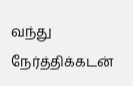வந்து நேர்த்திக்கடன்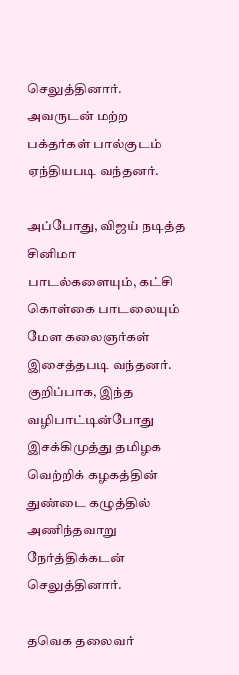செலுத்தினார். அவருடன் மற்ற பக்தர்கள் பால்குடம் ஏந்தியபடி வந்தனர்.

அப்போது, விஜய் நடித்த சினிமா பாடல்களையும், கட்சி கொள்கை பாடலையும் மேள கலைஞர்கள் இசைத்தபடி வந்தனர். குறிப்பாக, இந்த வழிபாட்டின்போது இசக்கிமுத்து தமிழக வெற்றிக் கழகத்தின் துண்டை கழுத்தில் அணிந்தவாறு நேர்த்திக்கடன் செலுத்தினார்.

தவெக தலைவர்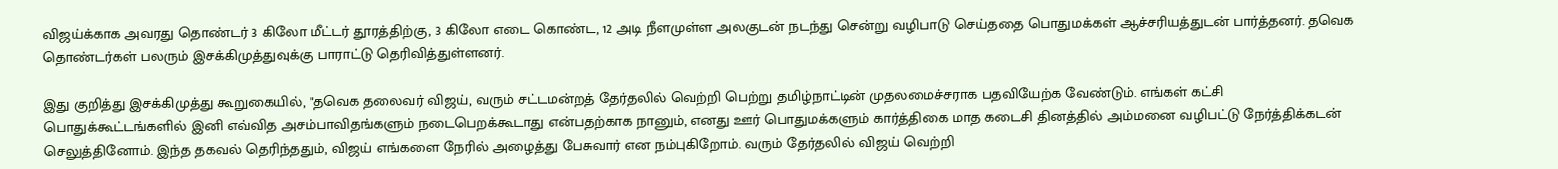விஜய்க்காக அவரது தொண்டர் 3 கிலோ மீட்டர் தூரத்திற்கு, 3 கிலோ எடை கொண்ட, 12 அடி நீளமுள்ள அலகுடன் நடந்து சென்று வழிபாடு செய்ததை பொதுமக்கள் ஆச்சரியத்துடன் பார்த்தனர். தவெக தொண்டர்கள் பலரும் இசக்கிமுத்துவுக்கு பாராட்டு தெரிவித்துள்ளனர்.

இது குறித்து இசக்கிமுத்து கூறுகையில், "தவெக தலைவர் விஜய், வரும் சட்டமன்றத் தேர்தலில் வெற்றி பெற்று தமிழ்நாட்டின் முதலமைச்சராக பதவியேற்க வேண்டும். எங்கள் கட்சி பொதுக்கூட்டங்களில் இனி எவ்வித அசம்பாவிதங்களும் நடைபெறக்கூடாது என்பதற்காக நானும், எனது ஊர் பொதுமக்களும் கார்த்திகை மாத கடைசி தினத்தில் அம்மனை வழிபட்டு நேர்த்திக்கடன் செலுத்தினோம். இந்த தகவல் தெரிந்ததும், விஜய் எங்களை நேரில் அழைத்து பேசுவார் என நம்புகிறோம். வரும் தேர்தலில் விஜய் வெற்றி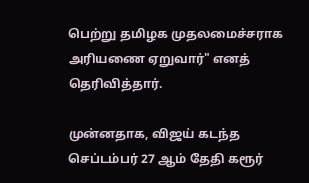பெற்று தமிழக முதலமைச்சராக அரியணை ஏறுவார்" எனத் தெரிவித்தார்.

முன்னதாக, விஜய் கடந்த செப்டம்பர் 27 ஆம் தேதி கரூர்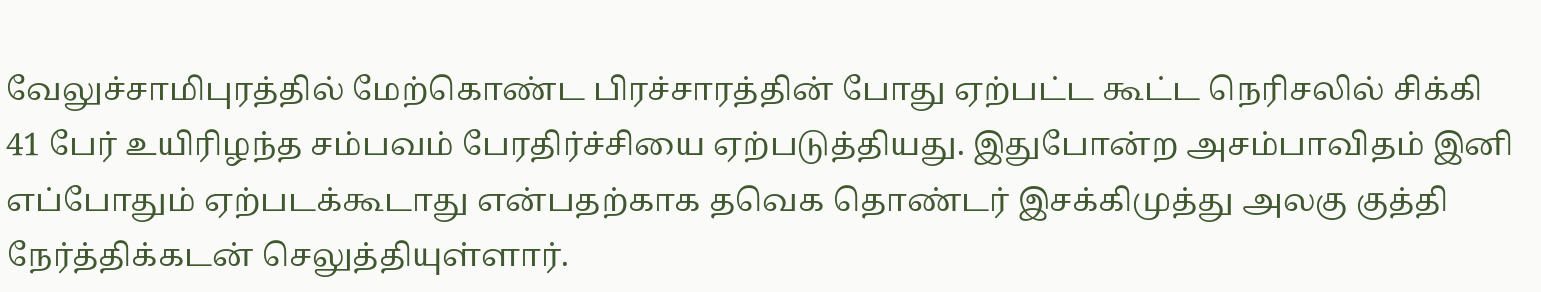வேலுச்சாமிபுரத்தில் மேற்கொண்ட பிரச்சாரத்தின் போது ஏற்பட்ட கூட்ட நெரிசலில் சிக்கி 41 பேர் உயிரிழந்த சம்பவம் பேரதிர்ச்சியை ஏற்படுத்தியது. இதுபோன்ற அசம்பாவிதம் இனி எப்போதும் ஏற்படக்கூடாது என்பதற்காக தவெக தொண்டர் இசக்கிமுத்து அலகு குத்தி நேர்த்திக்கடன் செலுத்தியுள்ளார்.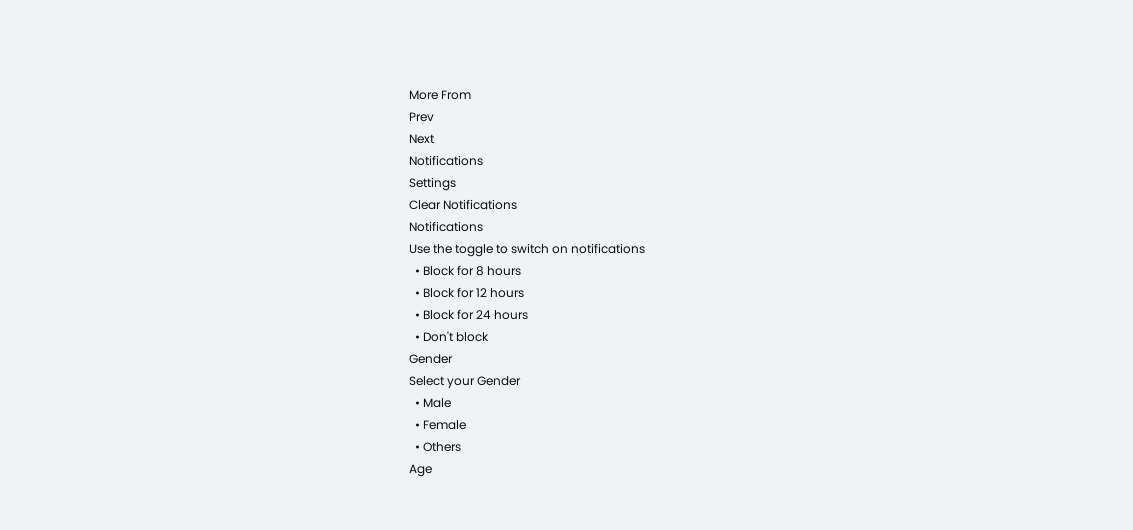More From
Prev
Next
Notifications
Settings
Clear Notifications
Notifications
Use the toggle to switch on notifications
  • Block for 8 hours
  • Block for 12 hours
  • Block for 24 hours
  • Don't block
Gender
Select your Gender
  • Male
  • Female
  • Others
Age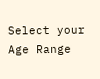Select your Age Range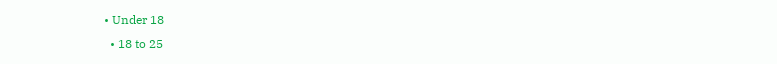• Under 18
  • 18 to 25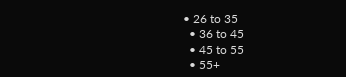• 26 to 35
  • 36 to 45
  • 45 to 55
  • 55+